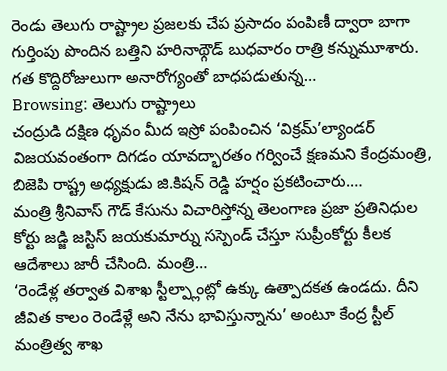రెండు తెలుగు రాష్ట్రాల ప్రజలకు చేప ప్రసాదం పంపిణీ ద్వారా బాగా గుర్తింపు పొందిన బత్తిని హరినాథ్గౌడ్ బుధవారం రాత్రి కన్నుమూశారు. గత కొద్దిరోజులుగా అనారోగ్యంతో బాధపడుతున్న…
Browsing: తెలుగు రాష్ట్రాలు
చంద్రుడి దక్షిణ ధృవం మీద ఇస్రో పంపించిన ‘విక్రమ్’ల్యాండర్ విజయవంతంగా దిగడం యావద్భారతం గర్వించే క్షణమని కేంద్రమంత్రి, బిజెపి రాష్ట్ర అధ్యక్షుడు జి.కిషన్ రెడ్డి హర్షం ప్రకటించారు.…
మంత్రి శ్రీనివాస్ గౌడ్ కేసును విచారిస్తోన్న తెలంగాణ ప్రజా ప్రతినిధుల కోర్టు జడ్జి జస్టిస్ జయకుమార్ను సస్పెండ్ చేస్తూ సుప్రీంకోర్టు కీలక ఆదేశాలు జారీ చేసింది. మంత్రి…
‘రెండేళ్ల తర్వాత విశాఖ స్టీల్ప్లాంట్లో ఉక్కు ఉత్పాదకత ఉండదు. దీని జీవిత కాలం రెండేళ్లే అని నేను భావిస్తున్నాను’ అంటూ కేంద్ర స్టీల్ మంత్రిత్వ శాఖ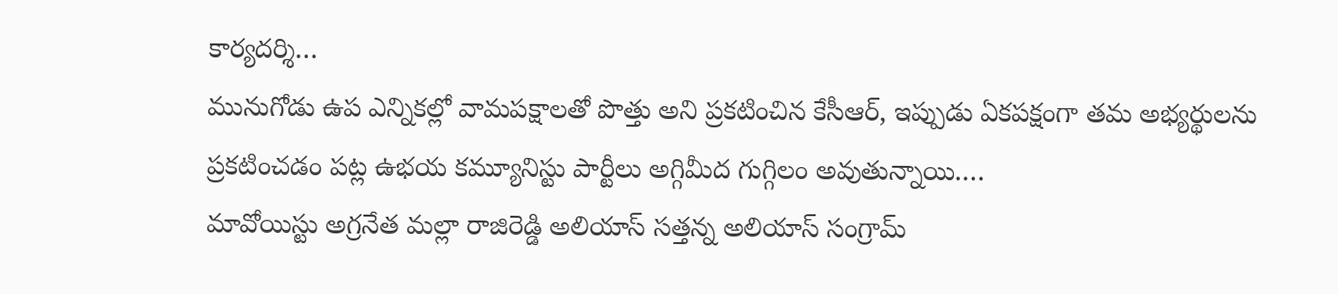కార్యదర్శి…
మునుగోడు ఉప ఎన్నికల్లో వామపక్షాలతో పొత్తు అని ప్రకటించిన కేసీఆర్, ఇప్పుడు ఏకపక్షంగా తమ అభ్యర్థులను ప్రకటించడం పట్ల ఉభయ కమ్యూనిస్టు పార్టీలు అగ్గిమీద గుగ్గిలం అవుతున్నాయి.…
మావోయిస్టు అగ్రనేత మల్లా రాజిరెడ్డి అలియాస్ సత్తన్న అలియాస్ సంగ్రామ్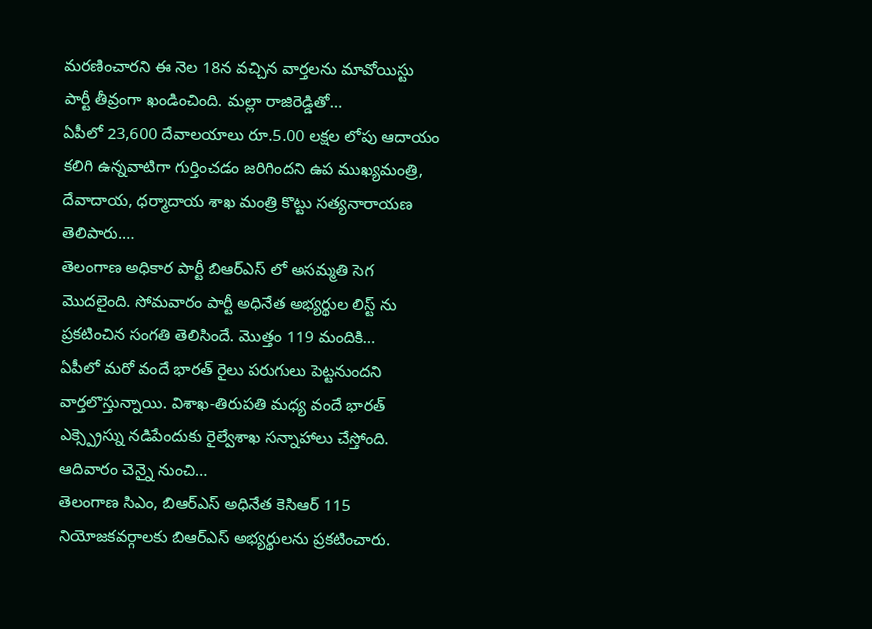మరణించారని ఈ నెల 18న వచ్చిన వార్తలను మావోయిస్టు పార్టీ తీవ్రంగా ఖండించింది. మల్లా రాజిరెడ్డితో…
ఏపీలో 23,600 దేవాలయాలు రూ.5.00 లక్షల లోపు ఆదాయం కలిగి ఉన్నవాటిగా గుర్తించడం జరిగిందని ఉప ముఖ్యమంత్రి, దేవాదాయ, ధర్మాదాయ శాఖ మంత్రి కొట్టు సత్యనారాయణ తెలిపారు.…
తెలంగాణ అధికార పార్టీ బిఆర్ఎస్ లో అసమ్మతి సెగ మొదలైంది. సోమవారం పార్టీ అధినేత అభ్యర్థుల లిస్ట్ ను ప్రకటించిన సంగతి తెలిసిందే. మొత్తం 119 మందికి…
ఏపీలో మరో వందే భారత్ రైలు పరుగులు పెట్టనుందని వార్తలొస్తున్నాయి. విశాఖ-తిరుపతి మధ్య వందే భారత్ ఎక్స్ప్రెస్ను నడిపేందుకు రైల్వేశాఖ సన్నాహాలు చేస్తోంది. ఆదివారం చెన్నై నుంచి…
తెలంగాణ సిఎం, బిఆర్ఎస్ అధినేత కెసిఆర్ 115 నియోజకవర్గాలకు బిఆర్ఎస్ అభ్యర్థులను ప్రకటించారు.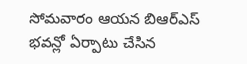సోమవారం ఆయన బిఆర్ఎస్ భవన్లో ఏర్పాటు చేసిన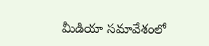మీడియా సమావేశంలో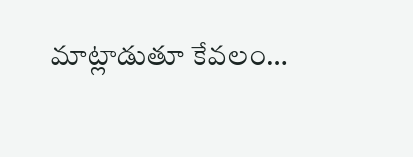మాట్లాడుతూ కేవలం…